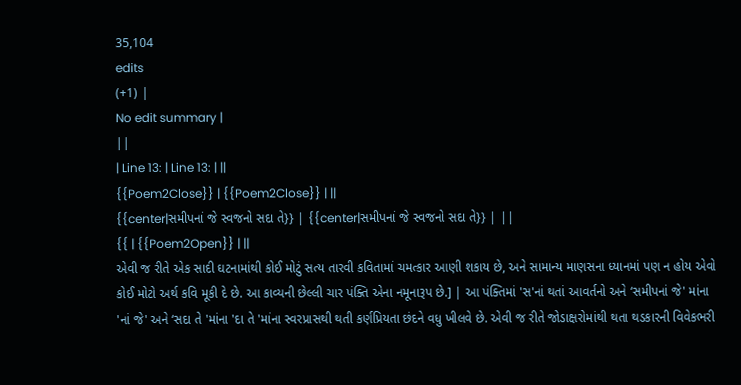35,104
edits
(+1) |
No edit summary |
||
| Line 13: | Line 13: | ||
{{Poem2Close}} | {{Poem2Close}} | ||
{{center|સમીપનાં જે સ્વજનો સદા તે}} | {{center|સમીપનાં જે સ્વજનો સદા તે}} | ||
{{ | {{Poem2Open}} | ||
એવી જ રીતે એક સાદી ઘટનામાંથી કોઈ મોટું સત્ય તારવી કવિતામાં ચમત્કાર આણી શકાય છે, અને સામાન્ય માણસના ધ્યાનમાં પણ ન હોય એવો કોઈ મોટો અર્થ કવિ મૂકી દે છે. આ કાવ્યની છેલ્લી ચાર પંક્તિ એના નમૂનારૂપ છે.] | આ પંક્તિમાં 'સ'નાં થતાં આવર્તનો અને ‘સમીપનાં જે' માંના 'નાં જે' અને ‘સદા તે 'માંના 'દા તે 'માંના સ્વરપ્રાસથી થતી કર્ણપ્રિયતા છંદને વધુ ખીલવે છે. એવી જ રીતે જોડાક્ષરોમાંથી થતા થડકારની વિવેકભરી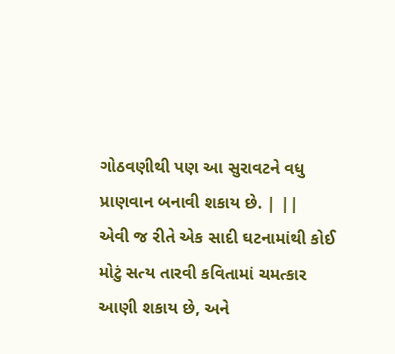ગોઠવણીથી પણ આ સુરાવટને વધુ પ્રાણવાન બનાવી શકાય છે. | ||
એવી જ રીતે એક સાદી ઘટનામાંથી કોઈ મોટું સત્ય તારવી કવિતામાં ચમત્કાર આણી શકાય છે, અને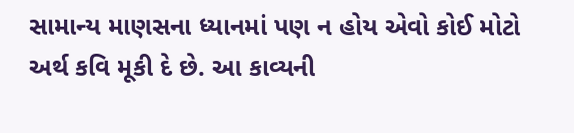સામાન્ય માણસના ધ્યાનમાં પણ ન હોય એવો કોઈ મોટો અર્થ કવિ મૂકી દે છે. આ કાવ્યની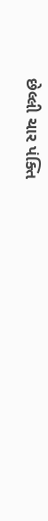છેલ્લી ચાર પંક્તિ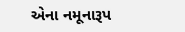એના નમૂનારૂપ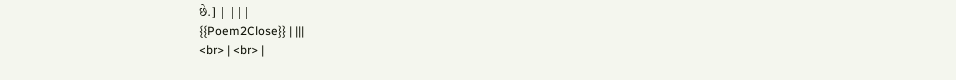છે.] | |||
{{Poem2Close}} | |||
<br> | <br> |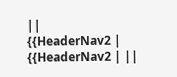||
{{HeaderNav2 | {{HeaderNav2 | ||